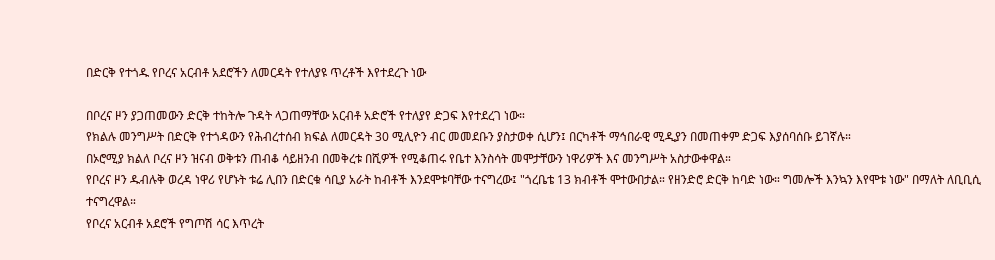በድርቅ የተጎዱ የቦረና አርብቶ አደሮችን ለመርዳት የተለያዩ ጥረቶች እየተደረጉ ነው

በቦረና ዞን ያጋጠመውን ድርቅ ተከትሎ ጉዳት ላጋጠማቸው አርብቶ አድሮች የተለያየ ድጋፍ እየተደረገ ነው።
የክልሉ መንግሥት በድርቅ የተጎዳውን የሕብረተሰብ ክፍል ለመርዳት 30 ሚሊዮን ብር መመደቡን ያስታወቀ ሲሆን፤ በርካቶች ማኅበራዊ ሚዲያን በመጠቀም ድጋፍ እያሰባሰቡ ይገኛሉ።
በኦሮሚያ ክልለ ቦረና ዞን ዝናብ ወቅቱን ጠብቆ ሳይዘንብ በመቅረቱ በሺዎች የሚቆጠሩ የቤተ እንስሳት መሞታቸውን ነዋሪዎች እና መንግሥት አስታውቀዋል።
የቦረና ዞን ዱብሉቅ ወረዳ ነዋሪ የሆኑት ቱሬ ሊበን በድርቁ ሳቢያ አራት ከብቶች እንደሞቱባቸው ተናግረው፤ "ጎረቤቴ 13 ክብቶች ሞተውበታል። የዘንድሮ ድርቅ ከባድ ነው። ግመሎች እንኳን እየሞቱ ነው" በማለት ለቢቢሲ ተናግረዋል።
የቦረና አርብቶ አደሮች የግጦሽ ሳር እጥረት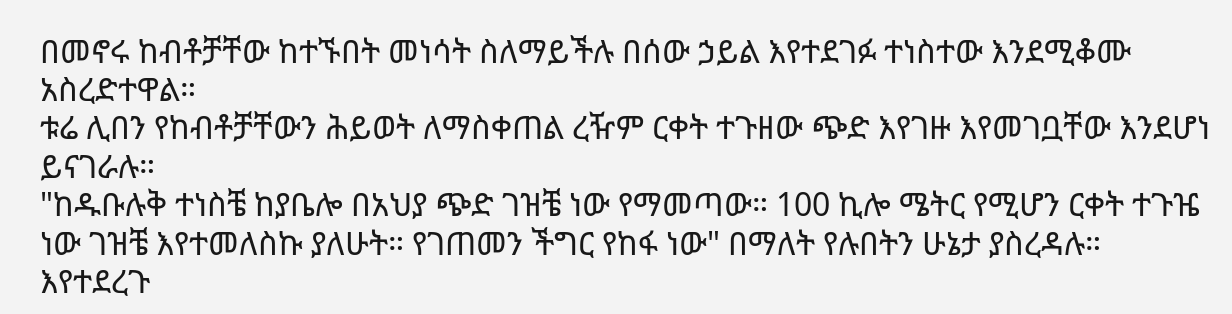በመኖሩ ከብቶቻቸው ከተኙበት መነሳት ስለማይችሉ በሰው ኃይል እየተደገፉ ተነስተው እንደሚቆሙ አስረድተዋል።
ቱሬ ሊበን የከብቶቻቸውን ሕይወት ለማስቀጠል ረዥም ርቀት ተጉዘው ጭድ እየገዙ እየመገቧቸው እንደሆነ ይናገራሉ።
"ከዱቡሉቅ ተነስቼ ከያቤሎ በአህያ ጭድ ገዝቼ ነው የማመጣው። 100 ኪሎ ሜትር የሚሆን ርቀት ተጉዤ ነው ገዝቼ እየተመለስኩ ያለሁት። የገጠመን ችግር የከፋ ነው" በማለት የሉበትን ሁኔታ ያስረዳሉ።
እየተደረጉ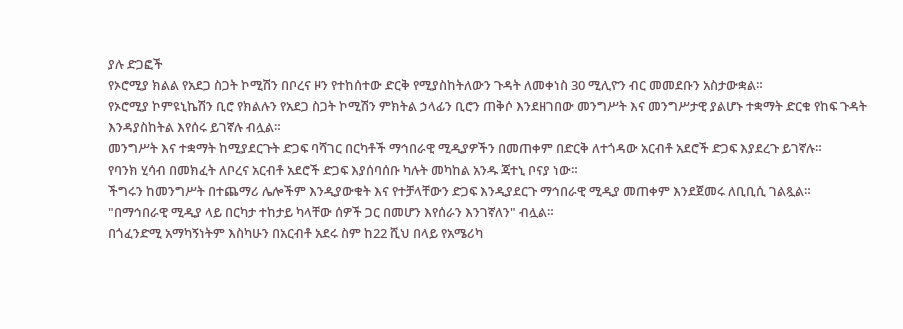ያሉ ድጋፎች
የኦሮሚያ ክልል የአደጋ ስጋት ኮሚሽን በቦረና ዞን የተከሰተው ድርቅ የሚያስከትለውን ጉዳት ለመቀነስ 30 ሚሊዮን ብር መመደቡን አስታውቋል።
የኦሮሚያ ኮምዩኒኬሽን ቢሮ የክልሉን የአደጋ ስጋት ኮሚሽን ምክትል ኃላፊን ቢሮን ጠቅሶ እንደዘገበው መንግሥት እና መንግሥታዊ ያልሆኑ ተቋማት ድርቁ የከፍ ጉዳት እንዳያስከትል እየሰሩ ይገኛሉ ብሏል።
መንግሥት እና ተቋማት ከሚያደርጉት ድጋፍ ባሻገር በርካቶች ማኅበራዊ ሚዲያዎችን በመጠቀም በድርቅ ለተጎዳው አርብቶ አደሮች ድጋፍ እያደረጉ ይገኛሉ።
የባንክ ሂሳብ በመክፈት ለቦረና አርብቶ አደሮች ድጋፍ እያሰባሰቡ ካሉት መካከል አንዱ ጃተኒ ቦናያ ነው።
ችግሩን ከመንግሥት በተጨማሪ ሌሎችም እንዲያውቁት እና የተቻላቸውን ድጋፍ እንዲያደርጉ ማኅበራዊ ሚዲያ መጠቀም እንደጀመሩ ለቢቢሲ ገልጿል።
"በማኅበራዊ ሚዲያ ላይ በርካታ ተከታይ ካላቸው ሰዎች ጋር በመሆን እየሰራን እንገኛለን" ብሏል።
በጎፈንድሚ አማካኝነትም እስካሁን በአርብቶ አደሩ ስም ከ22 ሺህ በላይ የአሜሪካ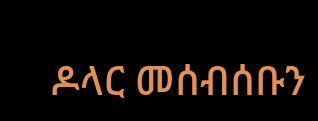ዶላር መሰብሰቡን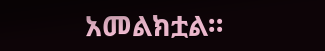አመልክቷል።